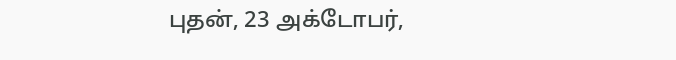புதன், 23 அக்டோபர்,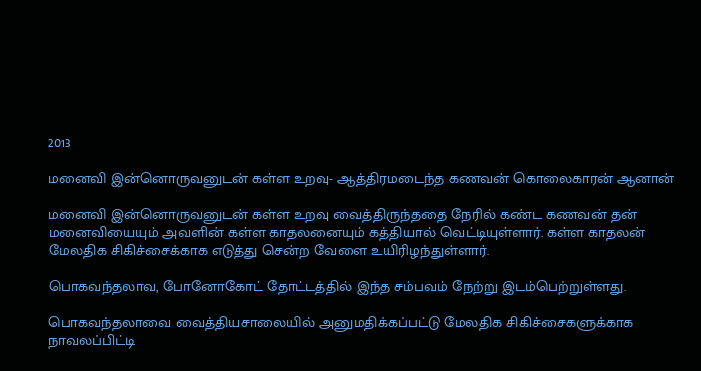2013

மனைவி இன்னொருவனுடன் கள்ள உறவு- ஆத்திரமடைந்த கணவன் கொலைகாரன் ஆனான்

மனைவி இன்னொருவனுடன் கள்ள உறவு வைத்திருந்ததை நேரில் கண்ட கணவன் தன் மனைவியையும் அவளின் கள்ள காதலனையும் கத்தியால் வெட்டியுள்ளார். கள்ள காதலன் மேலதிக சிகிச்சைக்காக எடுத்து சென்ற வேளை உயிரிழந்துள்ளார்.

பொகவந்தலாவ, போனோகோட் தோட்டத்தில் இந்த சம்பவம் நேற்று இடம்பெற்றுள்ளது.

பொகவந்தலாவை வைத்தியசாலையில் அனுமதிக்கப்பட்டு மேலதிக சிகிச்சைகளுக்காக நாவலப்பிட்டி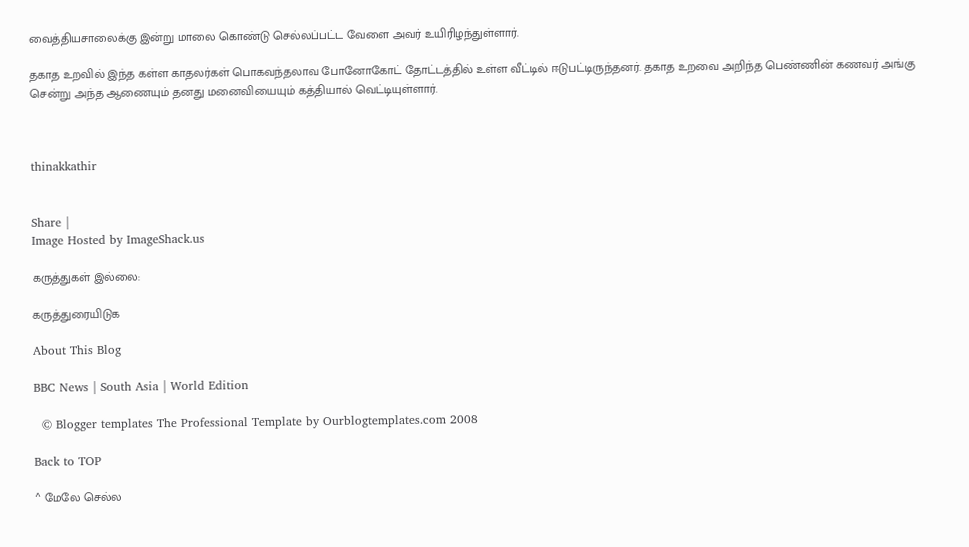வைத்தியசாலைக்கு இன்று மாலை கொண்டு செல்லப்பட்ட வேளை அவர் உயிரிழந்துள்ளார்.

தகாத உறவில் இந்த கள்ள காதலர்கள் பொகவந்தலாவ போனோகோட் தோட்டத்தில் உள்ள வீட்டில் ஈடுபட்டிருந்தனர். தகாத உறவை அறிந்த பெண்ணின் கணவர் அங்கு சென்று அந்த ஆணையும் தனது மனைவியையும் கத்தியால் வெட்டியுள்ளார்.



thinakkathir


Share |
Image Hosted by ImageShack.us

கருத்துகள் இல்லை:

கருத்துரையிடுக

About This Blog

BBC News | South Asia | World Edition

  © Blogger templates The Professional Template by Ourblogtemplates.com 2008

Back to TOP

^ மேலே செல்ல